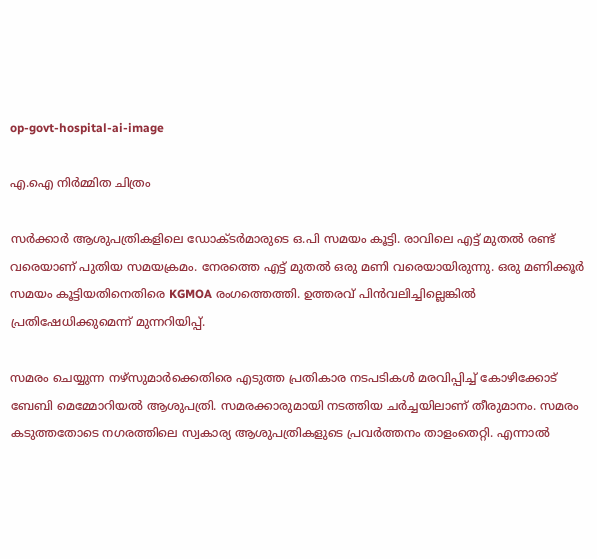op-govt-hospital-ai-image

എ.ഐ നിര്‍മ്മിത ചിത്രം

സര്‍ക്കാര്‍ ആശുപത്രികളിലെ ഡോക്ടര്‍മാരുടെ ഒ.പി സമയം കൂട്ടി. രാവിലെ എട്ട് മുതല്‍ രണ്ട് വരെയാണ് പുതിയ സമയക്രമം. നേരത്തെ എട്ട് മുതല്‍ ഒരു മണി വരെയായിരുന്നു. ഒരു മണിക്കൂര്‍ സമയം കൂട്ടിയതിനെതിരെ KGMOA രംഗത്തെത്തി. ഉത്തരവ് പിന്‍വലിച്ചില്ലെങ്കില്‍ പ്രതിഷേധിക്കുമെന്ന് മുന്നറിയിപ്പ്.

സമരം ചെയ്യുന്ന നഴ്സുമാര്‍ക്കെതിരെ എടുത്ത പ്രതികാര നടപടികള്‍ മരവിപ്പിച്ച് കോഴിക്കോട് ബേബി മെമ്മോറിയല്‍ ആശുപത്രി. സമരക്കാരുമായി നടത്തിയ ചര്‍ച്ചയിലാണ് തീരുമാനം. സമരം കടുത്തതോടെ നഗരത്തിലെ സ്വകാര്യ ആശുപത്രികളുടെ പ്രവര്‍ത്തനം താളംതെറ്റി. എന്നാല്‍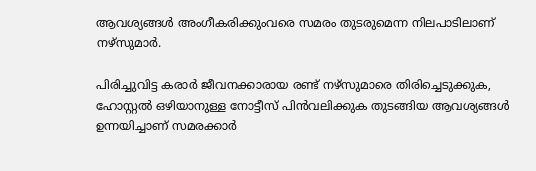ആവശ്യങ്ങള്‍ അംഗീകരിക്കുംവരെ സമരം തുടരുമെന്ന നിലപാടിലാണ് നഴ്സുമാര്‍.

പിരിച്ചുവിട്ട കരാര്‍ ജീവനക്കാരായ രണ്ട് നഴ്സുമാരെ തിരിച്ചെടുക്കുക, ഹോസ്റ്റല്‍ ഒഴിയാനുള്ള നോട്ടീസ് പിന്‍വലിക്കുക തുടങ്ങിയ ആവശ്യങ്ങള്‍ ഉന്നയിച്ചാണ് സമരക്കാര്‍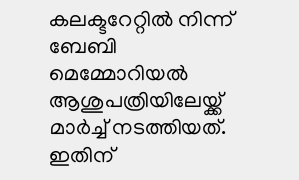കലക്ടറേറ്റില്‍ നിന്ന് ബേബി മെമ്മോറിയല്‍ ആശുപത്രിയിലേയ്ക്ക് മാര്‍ച്ച് നടത്തിയത്. ഇതിന്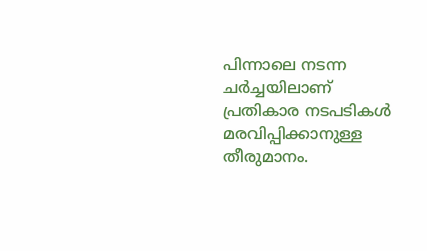പിന്നാലെ നടന്ന ചര്‍ച്ചയിലാണ് പ്രതികാര നടപടികള്‍ മരവിപ്പിക്കാനുള്ള തീരുമാനം.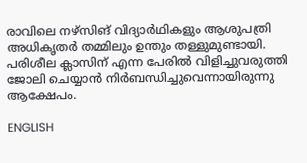രാവിലെ നഴ്സിങ് വിദ്യാര്‍ഥികളും ആശുപത്രി അധികൃതര്‍ തമ്മിലും ഉന്തും തള്ളുമുണ്ടായി. പരിശീല ക്ലാസിന് എന്ന പേരില്‍ വിളിച്ചുവരുത്തി ജോലി ചെയ്യാന്‍ നിര്‍ബന്ധിച്ചുവെന്നായിരുന്നു ആക്ഷേപം.

ENGLISH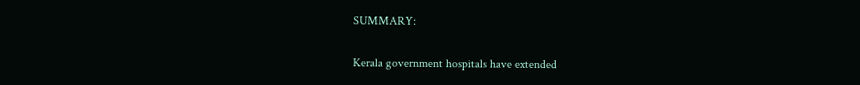SUMMARY:

Kerala government hospitals have extended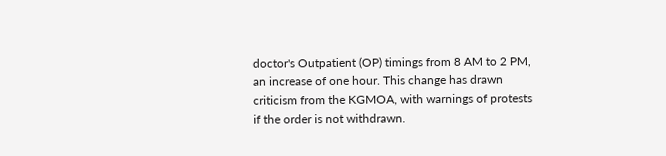doctor's Outpatient (OP) timings from 8 AM to 2 PM, an increase of one hour. This change has drawn criticism from the KGMOA, with warnings of protests if the order is not withdrawn.